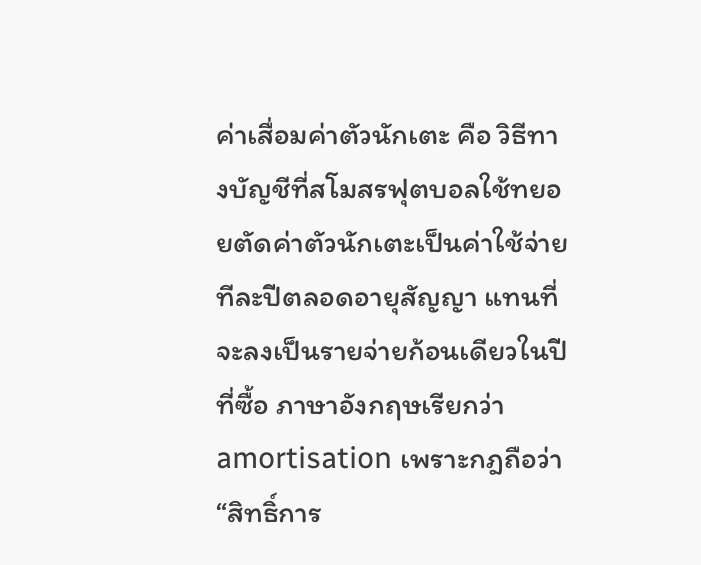ค่าเสื่อมค่าตัวนักเตะ คือ วิธีทางบัญชีที่สโมสรฟุตบอลใช้ทยอยตัดค่าตัวนักเตะเป็นค่าใช้จ่ายทีละปีตลอดอายุสัญญา แทนที่จะลงเป็นรายจ่ายก้อนเดียวในปีที่ซื้อ ภาษาอังกฤษเรียกว่า amortisation เพราะกฎถือว่า “สิทธิ์การ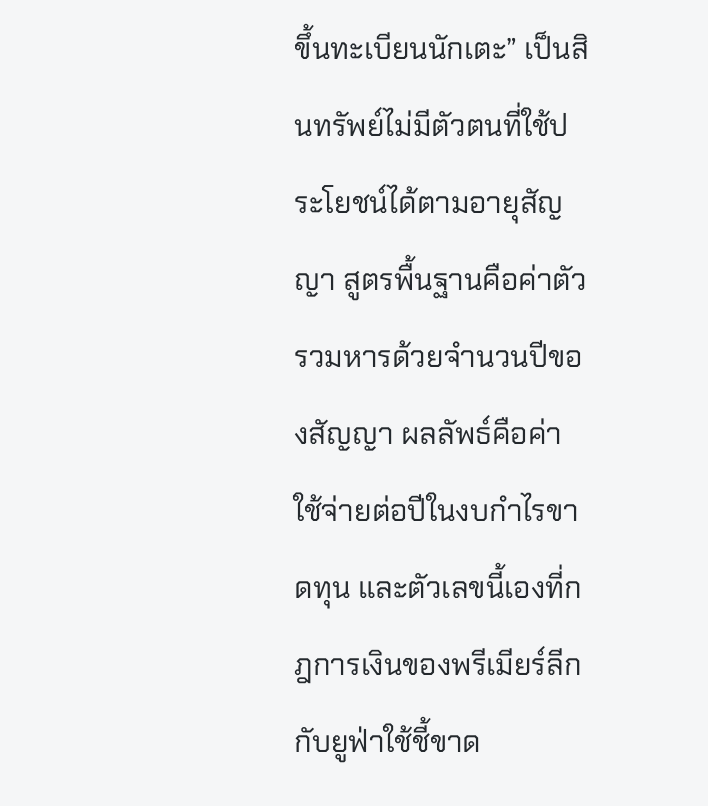ขึ้นทะเบียนนักเตะ” เป็นสินทรัพย์ไม่มีตัวตนที่ใช้ประโยชน์ได้ตามอายุสัญญา สูตรพื้นฐานคือค่าตัวรวมหารด้วยจำนวนปีของสัญญา ผลลัพธ์คือค่าใช้จ่ายต่อปีในงบกำไรขาดทุน และตัวเลขนี้เองที่กฎการเงินของพรีเมียร์ลีกกับยูฟ่าใช้ชี้ขาด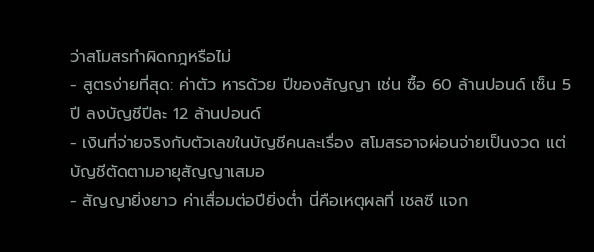ว่าสโมสรทำผิดกฎหรือไม่
- สูตรง่ายที่สุด: ค่าตัว หารด้วย ปีของสัญญา เช่น ซื้อ 60 ล้านปอนด์ เซ็น 5 ปี ลงบัญชีปีละ 12 ล้านปอนด์
- เงินที่จ่ายจริงกับตัวเลขในบัญชีคนละเรื่อง สโมสรอาจผ่อนจ่ายเป็นงวด แต่บัญชีตัดตามอายุสัญญาเสมอ
- สัญญายิ่งยาว ค่าเสื่อมต่อปียิ่งต่ำ นี่คือเหตุผลที่ เชลซี แจก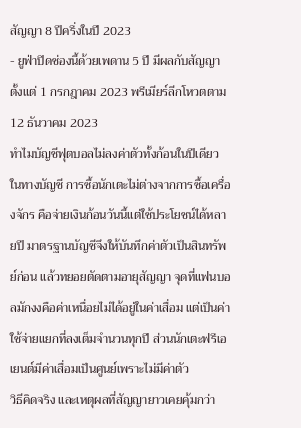สัญญา 8 ปีครึ่งในปี 2023
- ยูฟ่าปิดช่องนี้ด้วยเพดาน 5 ปี มีผลกับสัญญาตั้งแต่ 1 กรกฎาคม 2023 พรีเมียร์ลีกโหวตตาม 12 ธันวาคม 2023
ทำไมบัญชีฟุตบอลไม่ลงค่าตัวทั้งก้อนในปีเดียว
ในทางบัญชี การซื้อนักเตะไม่ต่างจากการซื้อเครื่องจักร คือจ่ายเงินก้อนวันนี้แต่ใช้ประโยชน์ได้หลายปี มาตรฐานบัญชีจึงให้บันทึกค่าตัวเป็นสินทรัพย์ก่อน แล้วทยอยตัดตามอายุสัญญา จุดที่แฟนบอลมักงงคือค่าเหนื่อยไม่ได้อยู่ในค่าเสื่อม แต่เป็นค่าใช้จ่ายแยกที่ลงเต็มจำนวนทุกปี ส่วนนักเตะฟรีเอเยนต์มีค่าเสื่อมเป็นศูนย์เพราะไม่มีค่าตัว
วิธีคิดจริง และเหตุผลที่สัญญายาวเคยคุ้มกว่า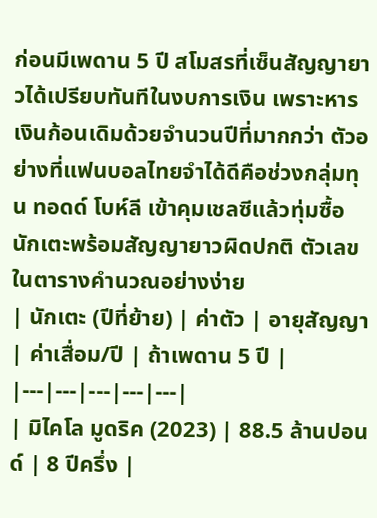ก่อนมีเพดาน 5 ปี สโมสรที่เซ็นสัญญายาวได้เปรียบทันทีในงบการเงิน เพราะหารเงินก้อนเดิมด้วยจำนวนปีที่มากกว่า ตัวอย่างที่แฟนบอลไทยจำได้ดีคือช่วงกลุ่มทุน ทอดด์ โบห์ลี เข้าคุมเชลซีแล้วทุ่มซื้อนักเตะพร้อมสัญญายาวผิดปกติ ตัวเลขในตารางคำนวณอย่างง่าย
| นักเตะ (ปีที่ย้าย) | ค่าตัว | อายุสัญญา | ค่าเสื่อม/ปี | ถ้าเพดาน 5 ปี |
|---|---|---|---|---|
| มิไคโล มูดริค (2023) | 88.5 ล้านปอนด์ | 8 ปีครึ่ง |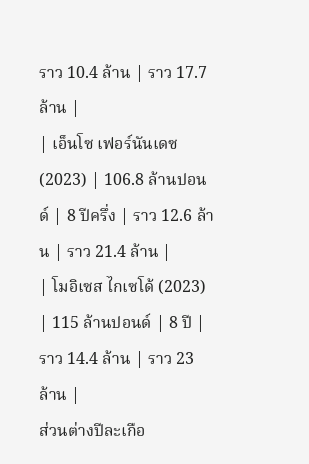ราว 10.4 ล้าน | ราว 17.7 ล้าน |
| เอ็นโซ เฟอร์นันเดซ (2023) | 106.8 ล้านปอนด์ | 8 ปีครึ่ง | ราว 12.6 ล้าน | ราว 21.4 ล้าน |
| โมอิเซส ไกเซโด้ (2023) | 115 ล้านปอนด์ | 8 ปี | ราว 14.4 ล้าน | ราว 23 ล้าน |
ส่วนต่างปีละเกือ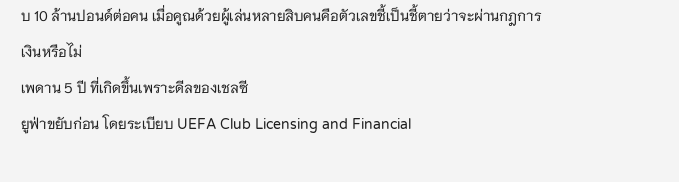บ 10 ล้านปอนด์ต่อคน เมื่อคูณด้วยผู้เล่นหลายสิบคนคือตัวเลขชี้เป็นชี้ตายว่าจะผ่านกฎการเงินหรือไม่
เพดาน 5 ปี ที่เกิดขึ้นเพราะดีลของเชลซี
ยูฟ่าขยับก่อน โดยระเบียบ UEFA Club Licensing and Financial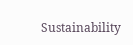Sustainability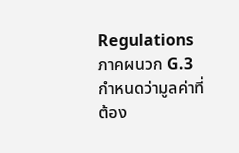Regulations ภาคผนวก G.3 กำหนดว่ามูลค่าที่ต้อง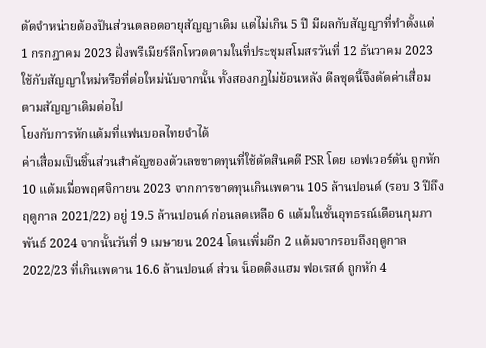ตัดจำหน่ายต้องปันส่วนตลอดอายุสัญญาเดิม แต่ไม่เกิน 5 ปี มีผลกับสัญญาที่ทำตั้งแต่ 1 กรกฎาคม 2023 ฝั่งพรีเมียร์ลีกโหวตตามในที่ประชุมสโมสรวันที่ 12 ธันวาคม 2023 ใช้กับสัญญาใหม่หรือที่ต่อใหม่นับจากนั้น ทั้งสองกฎไม่ย้อนหลัง ดีลชุดนี้จึงตัดค่าเสื่อมตามสัญญาเดิมต่อไป
โยงกับการหักแต้มที่แฟนบอลไทยจำได้
ค่าเสื่อมเป็นชิ้นส่วนสำคัญของตัวเลขขาดทุนที่ใช้ตัดสินคดี PSR โดย เอฟเวอร์ตัน ถูกหัก 10 แต้มเมื่อพฤศจิกายน 2023 จากการขาดทุนเกินเพดาน 105 ล้านปอนด์ (รอบ 3 ปีถึงฤดูกาล 2021/22) อยู่ 19.5 ล้านปอนด์ ก่อนลดเหลือ 6 แต้มในชั้นอุทธรณ์เดือนกุมภาพันธ์ 2024 จากนั้นวันที่ 9 เมษายน 2024 โดนเพิ่มอีก 2 แต้มจากรอบถึงฤดูกาล 2022/23 ที่เกินเพดาน 16.6 ล้านปอนด์ ส่วน น็อตติงแฮม ฟอเรสต์ ถูกหัก 4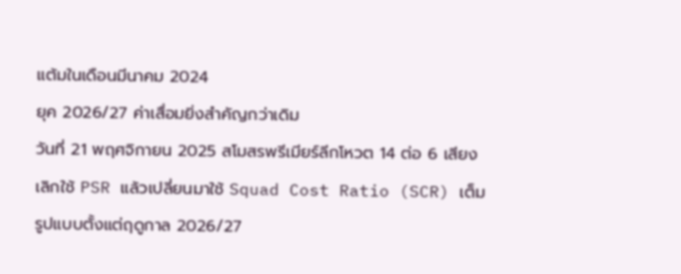แต้มในเดือนมีนาคม 2024
ยุค 2026/27 ค่าเสื่อมยิ่งสำคัญกว่าเดิม
วันที่ 21 พฤศจิกายน 2025 สโมสรพรีเมียร์ลีกโหวต 14 ต่อ 6 เสียง เลิกใช้ PSR แล้วเปลี่ยนมาใช้ Squad Cost Ratio (SCR) เต็มรูปแบบตั้งแต่ฤดูกาล 2026/27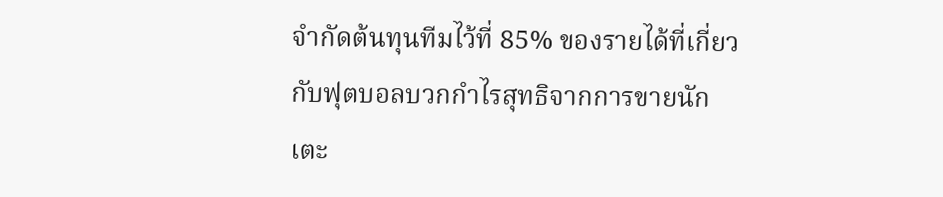จำกัดต้นทุนทีมไว้ที่ 85% ของรายได้ที่เกี่ยวกับฟุตบอลบวกกำไรสุทธิจากการขายนักเตะ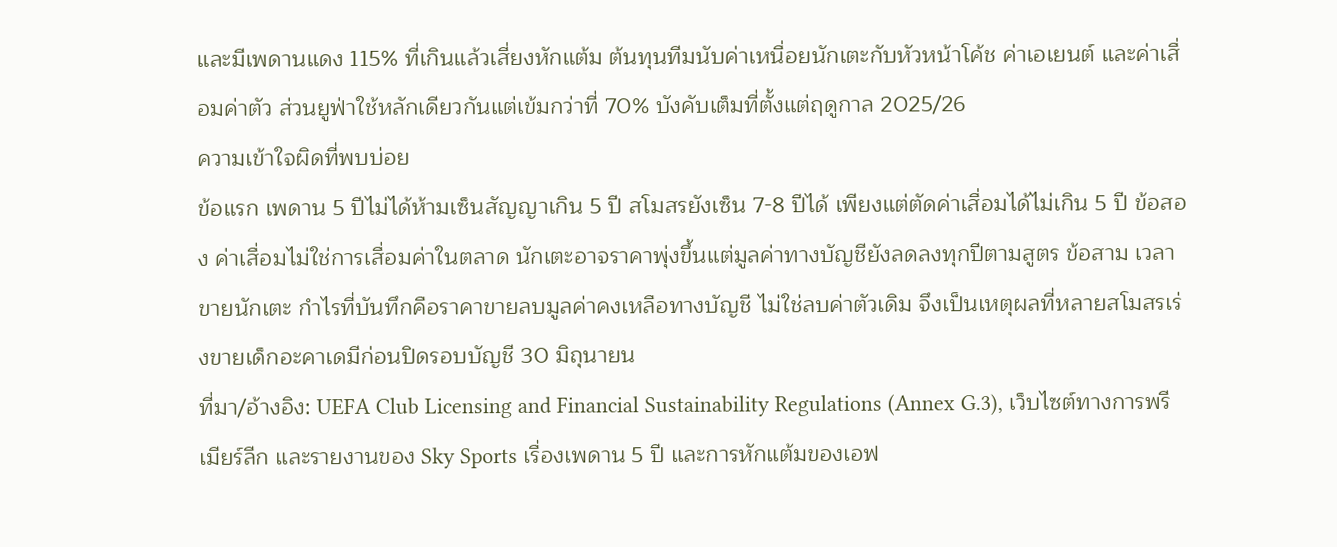และมีเพดานแดง 115% ที่เกินแล้วเสี่ยงหักแต้ม ต้นทุนทีมนับค่าเหนื่อยนักเตะกับหัวหน้าโค้ช ค่าเอเยนต์ และค่าเสื่อมค่าตัว ส่วนยูฟ่าใช้หลักเดียวกันแต่เข้มกว่าที่ 70% บังคับเต็มที่ตั้งแต่ฤดูกาล 2025/26
ความเข้าใจผิดที่พบบ่อย
ข้อแรก เพดาน 5 ปีไม่ได้ห้ามเซ็นสัญญาเกิน 5 ปี สโมสรยังเซ็น 7-8 ปีได้ เพียงแต่ตัดค่าเสื่อมได้ไม่เกิน 5 ปี ข้อสอง ค่าเสื่อมไม่ใช่การเสื่อมค่าในตลาด นักเตะอาจราคาพุ่งขึ้นแต่มูลค่าทางบัญชียังลดลงทุกปีตามสูตร ข้อสาม เวลาขายนักเตะ กำไรที่บันทึกคือราคาขายลบมูลค่าคงเหลือทางบัญชี ไม่ใช่ลบค่าตัวเดิม จึงเป็นเหตุผลที่หลายสโมสรเร่งขายเด็กอะคาเดมีก่อนปิดรอบบัญชี 30 มิถุนายน
ที่มา/อ้างอิง: UEFA Club Licensing and Financial Sustainability Regulations (Annex G.3), เว็บไซต์ทางการพรีเมียร์ลีก และรายงานของ Sky Sports เรื่องเพดาน 5 ปี และการหักแต้มของเอฟ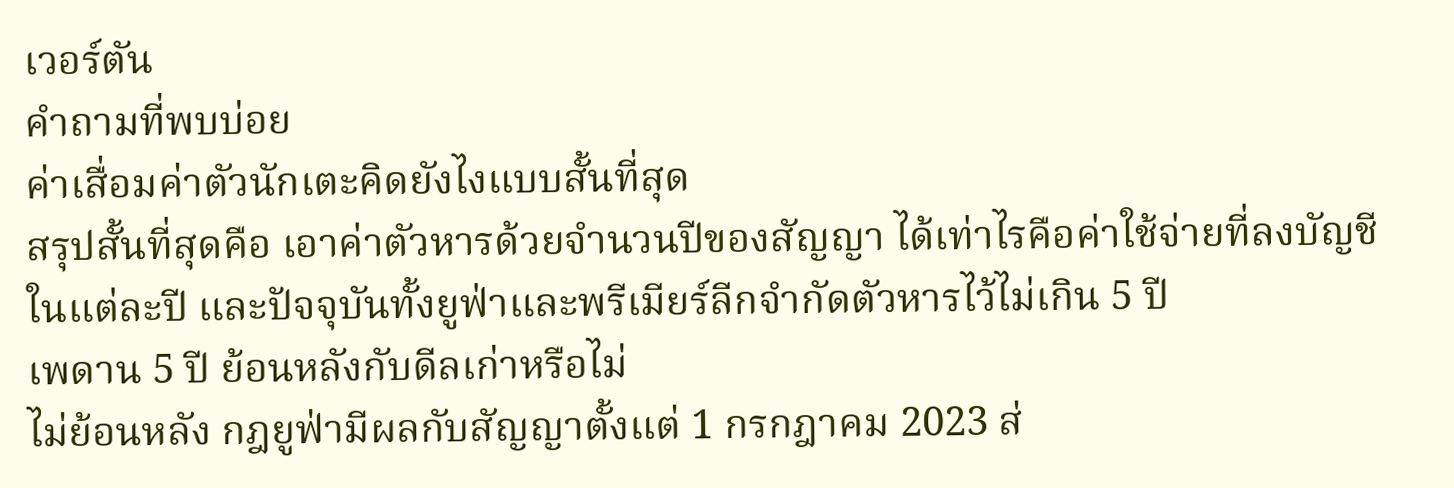เวอร์ตัน
คำถามที่พบบ่อย
ค่าเสื่อมค่าตัวนักเตะคิดยังไงแบบสั้นที่สุด
สรุปสั้นที่สุดคือ เอาค่าตัวหารด้วยจำนวนปีของสัญญา ได้เท่าไรคือค่าใช้จ่ายที่ลงบัญชีในแต่ละปี และปัจจุบันทั้งยูฟ่าและพรีเมียร์ลีกจำกัดตัวหารไว้ไม่เกิน 5 ปี
เพดาน 5 ปี ย้อนหลังกับดีลเก่าหรือไม่
ไม่ย้อนหลัง กฎยูฟ่ามีผลกับสัญญาตั้งแต่ 1 กรกฎาคม 2023 ส่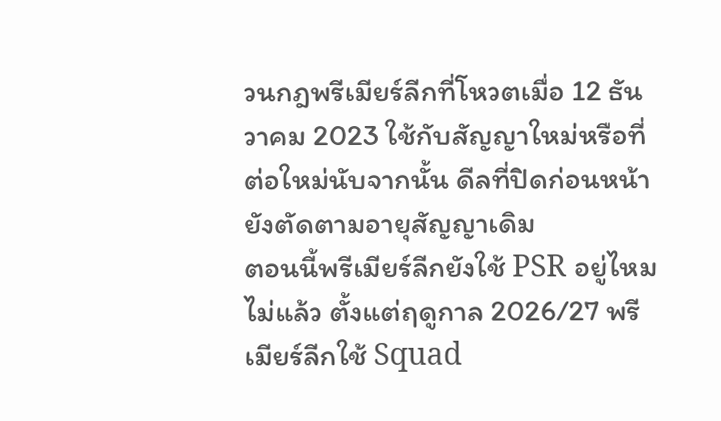วนกฎพรีเมียร์ลีกที่โหวตเมื่อ 12 ธันวาคม 2023 ใช้กับสัญญาใหม่หรือที่ต่อใหม่นับจากนั้น ดีลที่ปิดก่อนหน้ายังตัดตามอายุสัญญาเดิม
ตอนนี้พรีเมียร์ลีกยังใช้ PSR อยู่ไหม
ไม่แล้ว ตั้งแต่ฤดูกาล 2026/27 พรีเมียร์ลีกใช้ Squad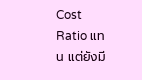Cost Ratio แทน แต่ยังมี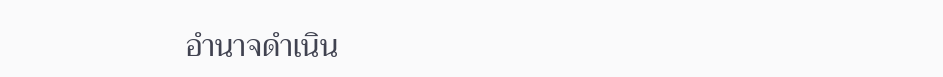อำนาจดำเนิน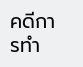คดีการทำ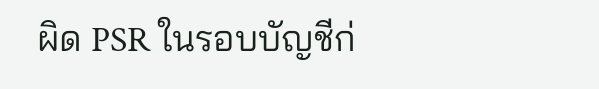ผิด PSR ในรอบบัญชีก่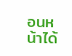อนหน้าได้